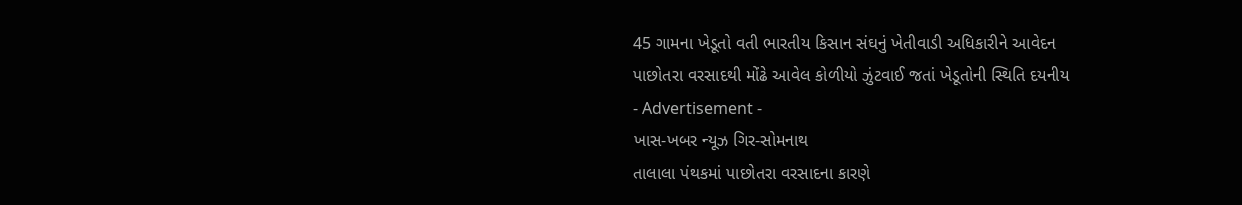45 ગામના ખેડૂતો વતી ભારતીય કિસાન સંઘનું ખેતીવાડી અધિકારીને આવેદન
પાછોતરા વરસાદથી મોંઢે આવેલ કોળીયો ઝુંટવાઈ જતાં ખેડૂતોની સ્થિતિ દયનીય
- Advertisement -
ખાસ-ખબર ન્યૂઝ ગિર-સોમનાથ
તાલાલા પંથકમાં પાછોતરા વરસાદના કારણે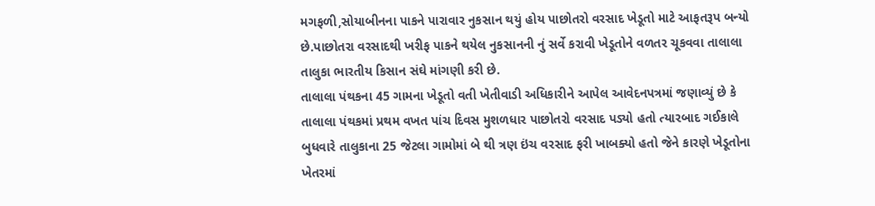મગફળી,સોયાબીનના પાકને પારાવાર નુકસાન થયું હોય પાછોતરો વરસાદ ખેડૂતો માટે આફતરૂપ બન્યો છે.પાછોતરા વરસાદથી ખરીફ પાકને થયેલ નુકસાનની નું સર્વે કરાવી ખેડૂતોને વળતર ચૂકવવા તાલાલા તાલુકા ભારતીય કિસાન સંઘે માંગણી કરી છે.
તાલાલા પંથકના 45 ગામના ખેડૂતો વતી ખેતીવાડી અધિકારીને આપેલ આવેદનપત્રમાં જણાવ્યું છે કે તાલાલા પંથકમાં પ્રથમ વખત પાંચ દિવસ મુશળધાર પાછોતરો વરસાદ પડ્યો હતો ત્યારબાદ ગઈકાલે બુધવારે તાલુકાના 25 જેટલા ગામોમાં બે થી ત્રણ ઇંચ વરસાદ ફરી ખાબક્યો હતો જેને કારણે ખેડૂતોના ખેતરમાં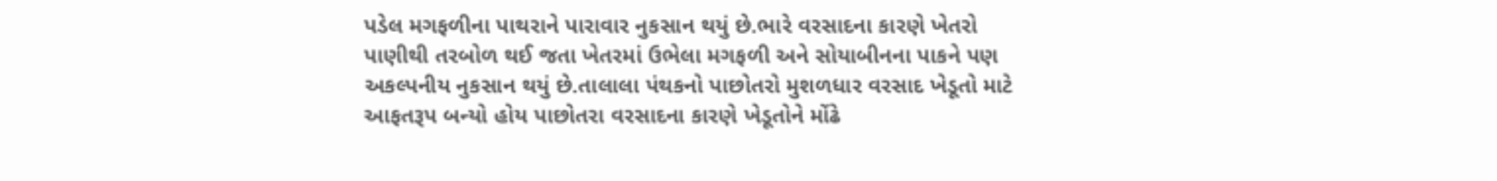પડેલ મગફળીના પાથરાને પારાવાર નુકસાન થયું છે.ભારે વરસાદના કારણે ખેતરો પાણીથી તરબોળ થઈ જતા ખેતરમાં ઉભેલા મગફળી અને સોયાબીનના પાકને પણ અકલ્પનીય નુકસાન થયું છે.તાલાલા પંથકનો પાછોતરો મુશળધાર વરસાદ ખેડૂતો માટે આફતરૂપ બન્યો હોય પાછોતરા વરસાદના કારણે ખેડૂતોને મોંઢે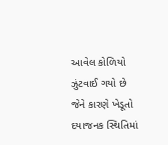આવેલ કોળિયો ઝુંટવાઈ ગયો છે જેને કારણે ખેડૂતો દયાજનક સ્થિતિમાં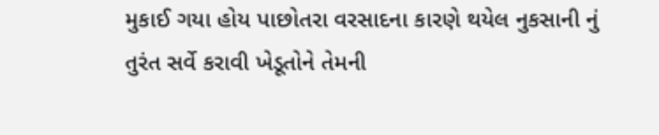મુકાઈ ગયા હોય પાછોતરા વરસાદના કારણે થયેલ નુકસાની નું તુરંત સર્વે કરાવી ખેડૂતોને તેમની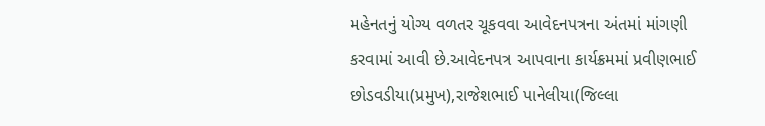મહેનતનું યોગ્ય વળતર ચૂકવવા આવેદનપત્રના અંતમાં માંગણી કરવામાં આવી છે.આવેદનપત્ર આપવાના કાર્યક્રમમાં પ્રવીણભાઈ છોડવડીયા(પ્રમુખ),રાજેશભાઈ પાનેલીયા(જિલ્લા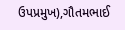ઉપપ્રમુખ),ગૌતમભાઈ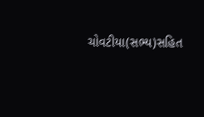ચોવટીયા(સભ્ય)સહિત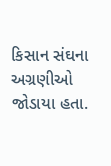કિસાન સંઘના અગ્રણીઓ જોડાયા હતા.